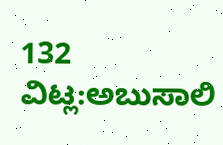132
ವಿಟ್ಲ:ಅಬುಸಾಲಿ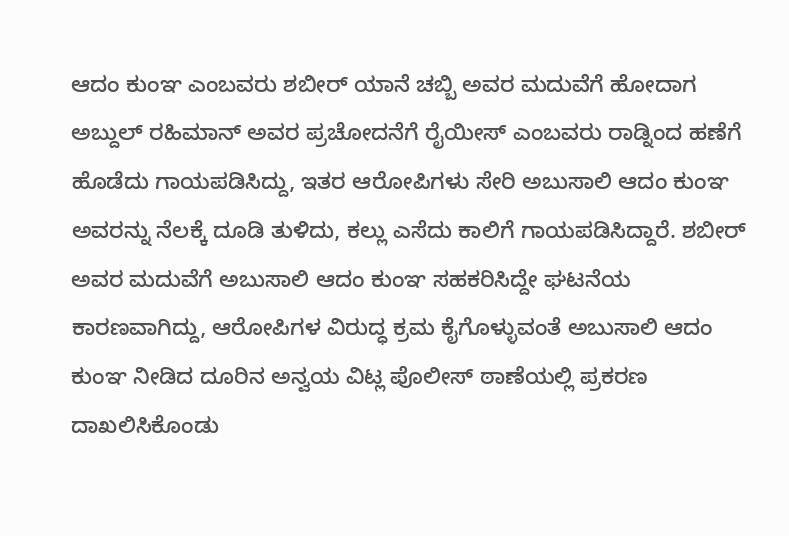ಆದಂ ಕುಂಞ ಎಂಬವರು ಶಬೀರ್ ಯಾನೆ ಚಬ್ಬಿ ಅವರ ಮದುವೆಗೆ ಹೋದಾಗ ಅಬ್ದುಲ್ ರಹಿಮಾನ್ ಅವರ ಪ್ರಚೋದನೆಗೆ ರೈಯೀಸ್ ಎಂಬವರು ರಾಡ್ನಿಂದ ಹಣೆಗೆ ಹೊಡೆದು ಗಾಯಪಡಿಸಿದ್ದು, ಇತರ ಆರೋಪಿಗಳು ಸೇರಿ ಅಬುಸಾಲಿ ಆದಂ ಕುಂಞ ಅವರನ್ನು ನೆಲಕ್ಕೆ ದೂಡಿ ತುಳಿದು, ಕಲ್ಲು ಎಸೆದು ಕಾಲಿಗೆ ಗಾಯಪಡಿಸಿದ್ದಾರೆ. ಶಬೀರ್ ಅವರ ಮದುವೆಗೆ ಅಬುಸಾಲಿ ಆದಂ ಕುಂಞ ಸಹಕರಿಸಿದ್ದೇ ಘಟನೆಯ ಕಾರಣವಾಗಿದ್ದು, ಆರೋಪಿಗಳ ವಿರುದ್ಧ ಕ್ರಮ ಕೈಗೊಳ್ಳುವಂತೆ ಅಬುಸಾಲಿ ಆದಂ ಕುಂಞ ನೀಡಿದ ದೂರಿನ ಅನ್ವಯ ವಿಟ್ಲ ಪೊಲೀಸ್ ಠಾಣೆಯಲ್ಲಿ ಪ್ರಕರಣ ದಾಖಲಿಸಿಕೊಂಡು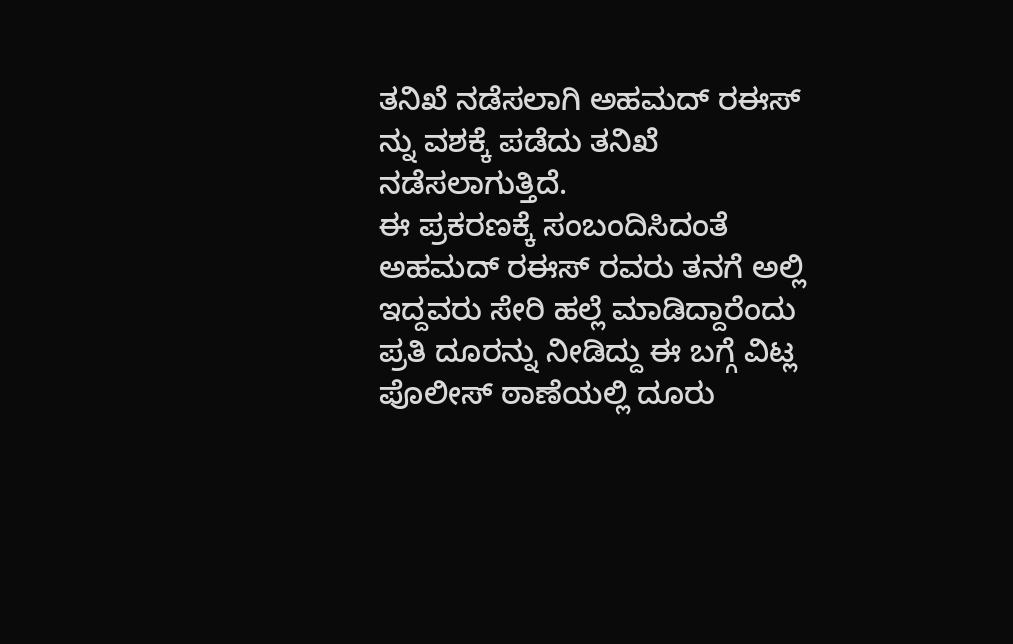ತನಿಖೆ ನಡೆಸಲಾಗಿ ಅಹಮದ್ ರಈಸ್ ನ್ನು ವಶಕ್ಕೆ ಪಡೆದು ತನಿಖೆ ನಡೆಸಲಾಗುತ್ತಿದೆ.
ಈ ಪ್ರಕರಣಕ್ಕೆ ಸಂಬಂದಿಸಿದಂತೆ ಅಹಮದ್ ರಈಸ್ ರವರು ತನಗೆ ಅಲ್ಲಿ ಇದ್ದವರು ಸೇರಿ ಹಲ್ಲೆ ಮಾಡಿದ್ದಾರೆಂದು ಪ್ರತಿ ದೂರನ್ನು ನೀಡಿದ್ದು ಈ ಬಗ್ಗೆ ವಿಟ್ಲ ಪೊಲೀಸ್ ಠಾಣೆಯಲ್ಲಿ ದೂರು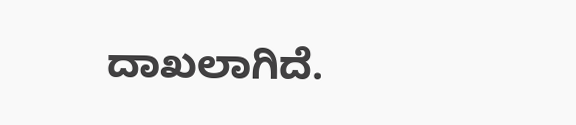ದಾಖಲಾಗಿದೆ.